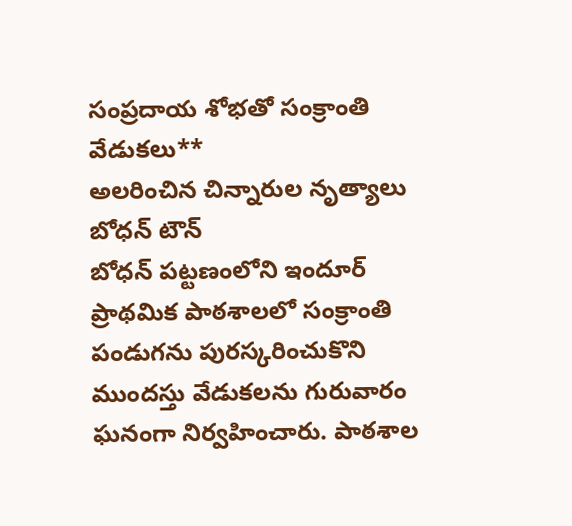సంప్రదాయ శోభతో సంక్రాంతి వేడుకలు**
అలరించిన చిన్నారుల నృత్యాలు
బోధన్ టౌన్
బోధన్ పట్టణంలోని ఇందూర్ ప్రాథమిక పాఠశాలలో సంక్రాంతి పండుగను పురస్కరించుకొని ముందస్తు వేడుకలను గురువారం ఘనంగా నిర్వహించారు. పాఠశాల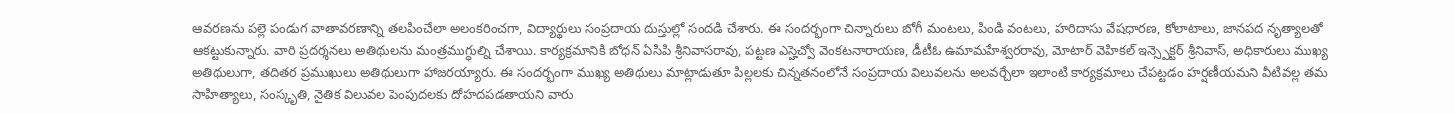ఆవరణను పల్లె పండుగ వాతావరణాన్ని తలపించేలా అలంకరించగా, విద్యార్థులు సంప్రదాయ దుస్తుల్లో సందడి చేశారు. ఈ సందర్భంగా చిన్నారులు బోగీ మంటలు, పిండి వంటలు, హరిదాసు వేషధారణ, కోలాటాలు, జానపద నృత్యాలతో ఆకట్టుకున్నారు. వారి ప్రదర్శనలు అతిథులను మంత్రముగ్ధుల్ని చేశాయి. కార్యక్రమానికి బోధన్ ఏసిపి శ్రీనివాసరావు, పట్టణ ఎస్హెచ్వో వెంకటనారాయణ, డీటీఓ ఉమామహేశ్వరరావు, మోటార్ వెహికల్ ఇన్స్పెక్టర్ శ్రీనివాస్, అధికారులు ముఖ్య అతిథులుగా, తదితర ప్రముఖులు అతిథులుగా హాజరయ్యారు. ఈ సందర్భంగా ముఖ్య అతిథులు మాట్లాడుతూ పిల్లలకు చిన్నతనంలోనే సంప్రదాయ విలువలను అలవర్చేలా ఇలాంటి కార్యక్రమాలు చేపట్టడం హర్షణీయమని వీటివల్ల తమ సాహిత్యాలు, సంస్కృతి, నైతిక విలువల పెంపుదలకు దోహదపడతాయని వారు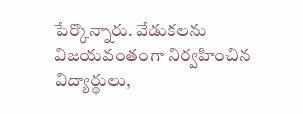పేర్కొన్నారు. వేడుకలను విజయవంతంగా నిర్వహించిన విద్యార్థులు,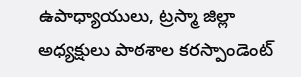ఉపాధ్యాయులు, ట్రస్మా జిల్లా అధ్యక్షులు పాఠశాల కరస్పాండెంట్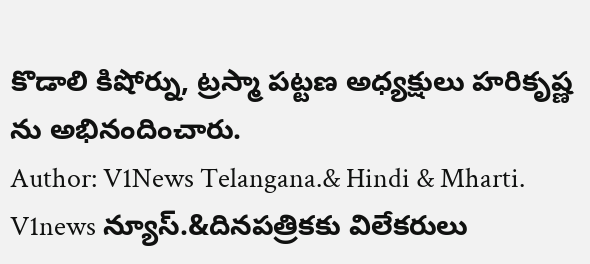కొడాలి కిషోర్ను, ట్రస్మా పట్టణ అధ్యక్షులు హరికృష్ణ ను అభినందించారు.
Author: V1News Telangana.& Hindi & Mharti.
V1news న్యూస్.&దినపత్రికకు విలేకరులు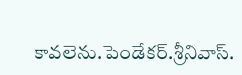కావలెను.పెండేకర్.శ్రీనివాస్.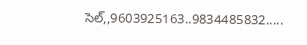సెల్,,9603925163..9834485832.....